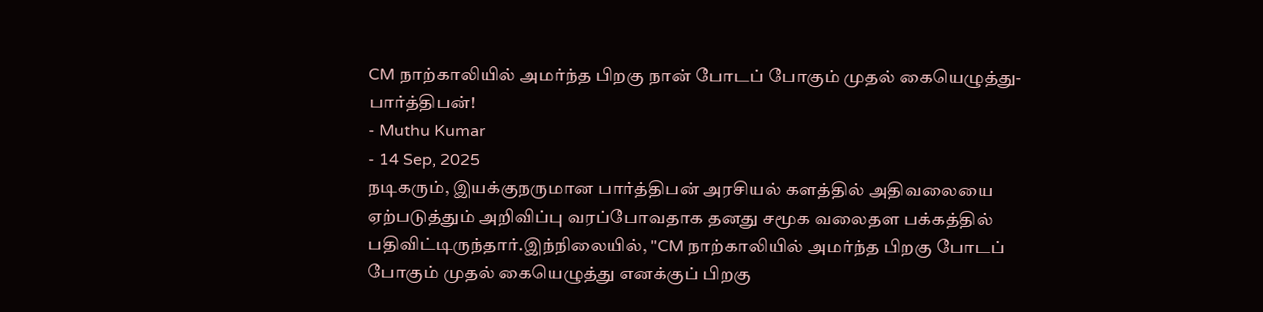CM நாற்காலியில் அமர்ந்த பிறகு நான் போடப் போகும் முதல் கையெழுத்து- பார்த்திபன்!
- Muthu Kumar
- 14 Sep, 2025
நடிகரும், இயக்குநருமான பார்த்திபன் அரசியல் களத்தில் அதிவலையை ஏற்படுத்தும் அறிவிப்பு வரப்போவதாக தனது சமூக வலைதள பக்கத்தில் பதிவிட்டிருந்தார்.இந்நிலையில், "CM நாற்காலியில் அமர்ந்த பிறகு போடப் போகும் முதல் கையெழுத்து எனக்குப் பிறகு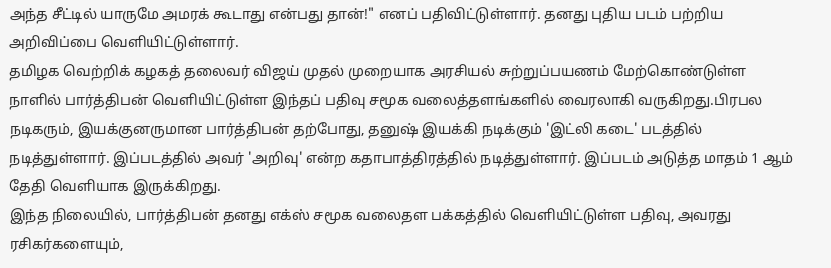அந்த சீட்டில் யாருமே அமரக் கூடாது என்பது தான்!" எனப் பதிவிட்டுள்ளார். தனது புதிய படம் பற்றிய அறிவிப்பை வெளியிட்டுள்ளார்.
தமிழக வெற்றிக் கழகத் தலைவர் விஜய் முதல் முறையாக அரசியல் சுற்றுப்பயணம் மேற்கொண்டுள்ள நாளில் பார்த்திபன் வெளியிட்டுள்ள இந்தப் பதிவு சமூக வலைத்தளங்களில் வைரலாகி வருகிறது.பிரபல நடிகரும், இயக்குனருமான பார்த்திபன் தற்போது, தனுஷ் இயக்கி நடிக்கும் 'இட்லி கடை' படத்தில் நடித்துள்ளார். இப்படத்தில் அவர் 'அறிவு' என்ற கதாபாத்திரத்தில் நடித்துள்ளார். இப்படம் அடுத்த மாதம் 1 ஆம் தேதி வெளியாக இருக்கிறது.
இந்த நிலையில், பார்த்திபன் தனது எக்ஸ் சமூக வலைதள பக்கத்தில் வெளியிட்டுள்ள பதிவு, அவரது ரசிகர்களையும்,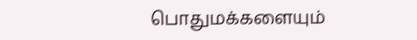பொதுமக்களையும்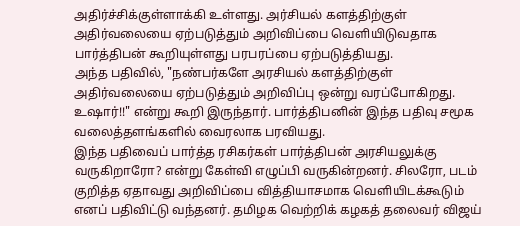அதிர்ச்சிக்குள்ளாக்கி உள்ளது. அர்சியல் களத்திற்குள் அதிர்வலையை ஏற்படுத்தும் அறிவிப்பை வெளியிடுவதாக பார்த்திபன் கூறியுள்ளது பரபரப்பை ஏற்படுத்தியது.
அந்த பதிவில், "நண்பர்களே அரசியல் களத்திற்குள் அதிர்வலையை ஏற்படுத்தும் அறிவிப்பு ஒன்று வரப்போகிறது. உஷார்!!" என்று கூறி இருந்தார். பார்த்திபனின் இந்த பதிவு சமூக வலைத்தளங்களில் வைரலாக பரவியது.
இந்த பதிவைப் பார்த்த ரசிகர்கள் பார்த்திபன் அரசியலுக்கு வருகிறாரோ? என்று கேள்வி எழுப்பி வருகின்றனர். சிலரோ, படம் குறித்த ஏதாவது அறிவிப்பை வித்தியாசமாக வெளியிடக்கூடும் எனப் பதிவிட்டு வந்தனர். தமிழக வெற்றிக் கழகத் தலைவர் விஜய்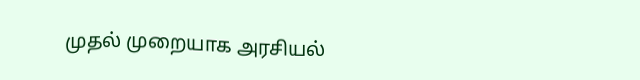முதல் முறையாக அரசியல்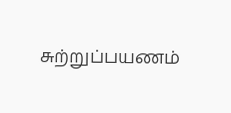சுற்றுப்பயணம்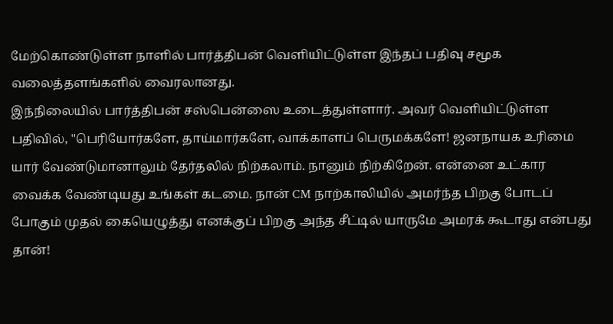மேற்கொண்டுள்ள நாளில் பார்த்திபன் வெளியிட்டுள்ள இந்தப் பதிவு சமூக வலைத்தளங்களில் வைரலானது.
இந்நிலையில் பார்த்திபன் சஸ்பென்ஸை உடைத்துள்ளார். அவர் வெளியிட்டுள்ள பதிவில், "பெரியோர்களே, தாய்மார்களே, வாக்காளப் பெருமக்களே! ஜனநாயக உரிமை யார் வேண்டுமானாலும் தேர்தலில் நிற்கலாம். நானும் நிற்கிறேன். என்னை உட்கார வைக்க வேண்டியது உங்கள் கடமை. நான் CM நாற்காலியில் அமர்ந்த பிறகு போடப் போகும் முதல் கையெழுத்து எனக்குப் பிறகு அந்த சீட்டில் யாருமே அமரக் கூடாது என்பது தான்!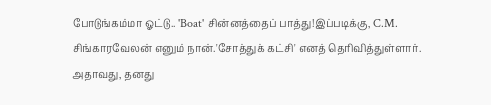போடுங்கம்மா ஓட்டு.. 'Boat' சின்னத்தைப் பாத்து!இப்படிக்கு, C.M. சிங்காரவேலன் எனும் நான்.'சோத்துக் கட்சி' எனத் தெரிவித்துள்ளார். அதாவது, தனது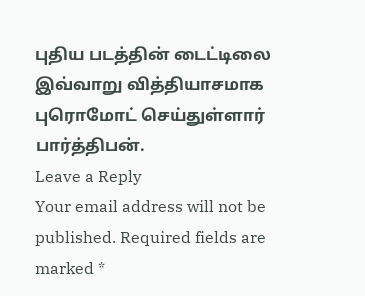புதிய படத்தின் டைட்டிலை இவ்வாறு வித்தியாசமாக புரொமோட் செய்துள்ளார் பார்த்திபன்.
Leave a Reply
Your email address will not be published. Required fields are marked *